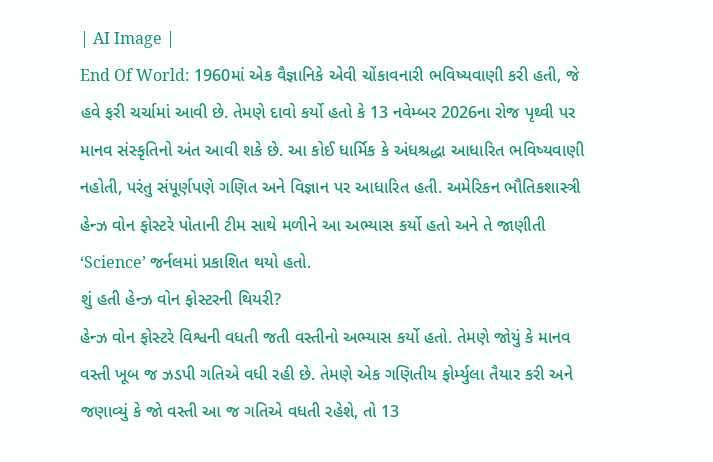| AI Image |
End Of World: 1960માં એક વૈજ્ઞાનિકે એવી ચોંકાવનારી ભવિષ્યવાણી કરી હતી, જે હવે ફરી ચર્ચામાં આવી છે. તેમણે દાવો કર્યો હતો કે 13 નવેમ્બર 2026ના રોજ પૃથ્વી પર માનવ સંસ્કૃતિનો અંત આવી શકે છે. આ કોઈ ધાર્મિક કે અંધશ્રદ્ધા આધારિત ભવિષ્યવાણી નહોતી, પરંતુ સંપૂર્ણપણે ગણિત અને વિજ્ઞાન પર આધારિત હતી. અમેરિકન ભૌતિકશાસ્ત્રી હેન્ઝ વોન ફોસ્ટરે પોતાની ટીમ સાથે મળીને આ અભ્યાસ કર્યો હતો અને તે જાણીતી ‘Science’ જર્નલમાં પ્રકાશિત થયો હતો.
શું હતી હેન્ઝ વોન ફોસ્ટરની થિયરી?
હેન્ઝ વોન ફોસ્ટરે વિશ્વની વધતી જતી વસ્તીનો અભ્યાસ કર્યો હતો. તેમણે જોયું કે માનવ વસ્તી ખૂબ જ ઝડપી ગતિએ વધી રહી છે. તેમણે એક ગણિતીય ફોર્મ્યુલા તૈયાર કરી અને જણાવ્યું કે જો વસ્તી આ જ ગતિએ વધતી રહેશે, તો 13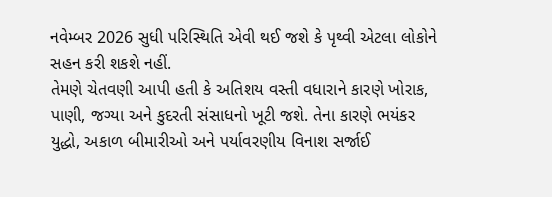નવેમ્બર 2026 સુધી પરિસ્થિતિ એવી થઈ જશે કે પૃથ્વી એટલા લોકોને સહન કરી શકશે નહીં.
તેમણે ચેતવણી આપી હતી કે અતિશય વસ્તી વધારાને કારણે ખોરાક, પાણી, જગ્યા અને કુદરતી સંસાધનો ખૂટી જશે. તેના કારણે ભયંકર યુદ્ધો, અકાળ બીમારીઓ અને પર્યાવરણીય વિનાશ સર્જાઈ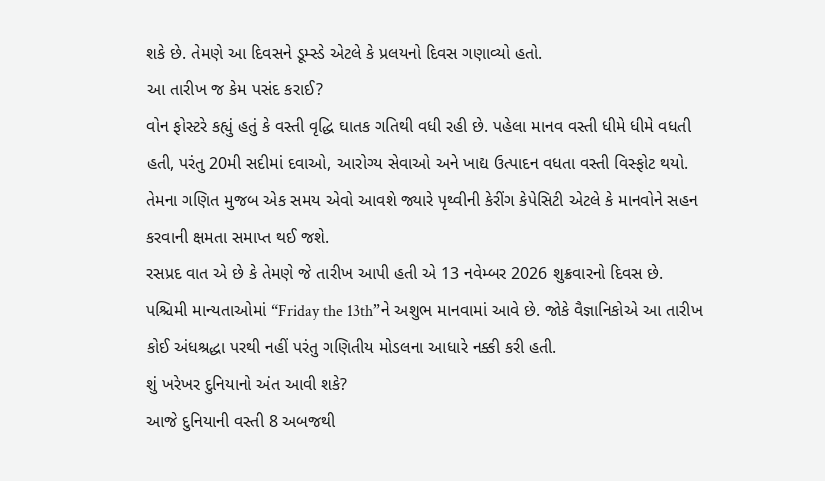શકે છે. તેમણે આ દિવસને ડૂમ્સ્ડે એટલે કે પ્રલયનો દિવસ ગણાવ્યો હતો.
આ તારીખ જ કેમ પસંદ કરાઈ?
વોન ફોસ્ટરે કહ્યું હતું કે વસ્તી વૃદ્ધિ ઘાતક ગતિથી વધી રહી છે. પહેલા માનવ વસ્તી ધીમે ધીમે વધતી હતી, પરંતુ 20મી સદીમાં દવાઓ, આરોગ્ય સેવાઓ અને ખાદ્ય ઉત્પાદન વધતા વસ્તી વિસ્ફોટ થયો. તેમના ગણિત મુજબ એક સમય એવો આવશે જ્યારે પૃથ્વીની કેરીંગ કેપેસિટી એટલે કે માનવોને સહન કરવાની ક્ષમતા સમાપ્ત થઈ જશે.
રસપ્રદ વાત એ છે કે તેમણે જે તારીખ આપી હતી એ 13 નવેમ્બર 2026 શુક્રવારનો દિવસ છે. પશ્ચિમી માન્યતાઓમાં “Friday the 13th”ને અશુભ માનવામાં આવે છે. જોકે વૈજ્ઞાનિકોએ આ તારીખ કોઈ અંધશ્રદ્ધા પરથી નહીં પરંતુ ગણિતીય મોડલના આધારે નક્કી કરી હતી.
શું ખરેખર દુનિયાનો અંત આવી શકે?
આજે દુનિયાની વસ્તી 8 અબજથી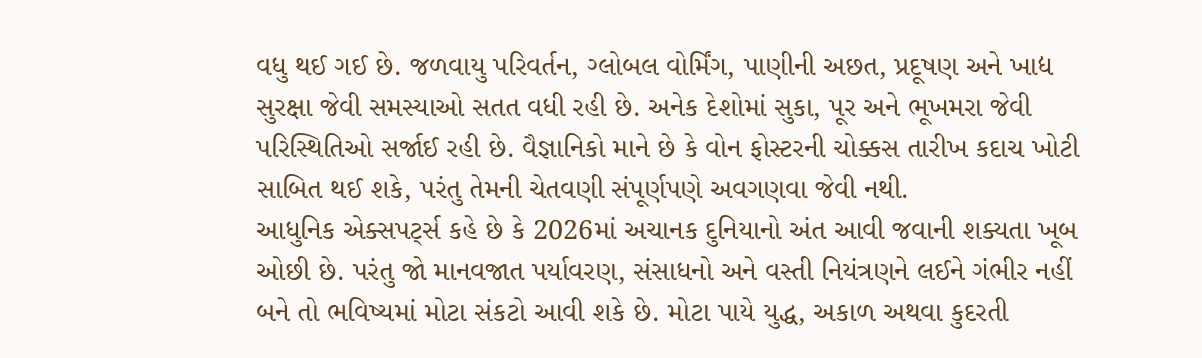વધુ થઈ ગઈ છે. જળવાયુ પરિવર્તન, ગ્લોબલ વોર્મિંગ, પાણીની અછત, પ્રદૂષણ અને ખાદ્ય સુરક્ષા જેવી સમસ્યાઓ સતત વધી રહી છે. અનેક દેશોમાં સુકા, પૂર અને ભૂખમરા જેવી પરિસ્થિતિઓ સર્જાઈ રહી છે. વૈજ્ઞાનિકો માને છે કે વોન ફોસ્ટરની ચોક્કસ તારીખ કદાચ ખોટી સાબિત થઈ શકે, પરંતુ તેમની ચેતવણી સંપૂર્ણપણે અવગણવા જેવી નથી.
આધુનિક એક્સપર્ટ્સ કહે છે કે 2026માં અચાનક દુનિયાનો અંત આવી જવાની શક્યતા ખૂબ ઓછી છે. પરંતુ જો માનવજાત પર્યાવરણ, સંસાધનો અને વસ્તી નિયંત્રણને લઈને ગંભીર નહીં બને તો ભવિષ્યમાં મોટા સંકટો આવી શકે છે. મોટા પાયે યુદ્ધ, અકાળ અથવા કુદરતી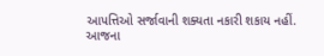આપત્તિઓ સર્જાવાની શક્યતા નકારી શકાય નહીં.
આજના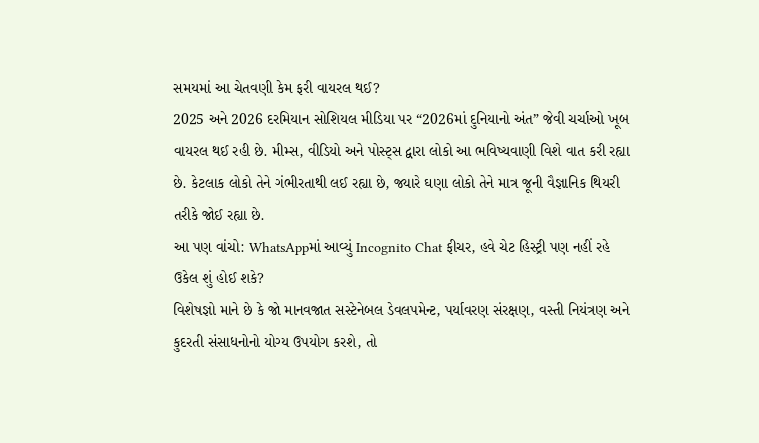સમયમાં આ ચેતવણી કેમ ફરી વાયરલ થઈ?
2025 અને 2026 દરમિયાન સોશિયલ મીડિયા પર “2026માં દુનિયાનો અંત” જેવી ચર્ચાઓ ખૂબ વાયરલ થઈ રહી છે. મીમ્સ, વીડિયો અને પોસ્ટ્સ દ્વારા લોકો આ ભવિષ્યવાણી વિશે વાત કરી રહ્યા છે. કેટલાક લોકો તેને ગંભીરતાથી લઈ રહ્યા છે, જ્યારે ઘણા લોકો તેને માત્ર જૂની વૈજ્ઞાનિક થિયરી તરીકે જોઈ રહ્યા છે.
આ પણ વાંચો: WhatsAppમાં આવ્યું Incognito Chat ફીચર, હવે ચેટ હિસ્ટ્રી પણ નહીં રહે
ઉકેલ શું હોઈ શકે?
વિશેષજ્ઞો માને છે કે જો માનવજાત સસ્ટેનેબલ ડેવલપમેન્ટ, પર્યાવરણ સંરક્ષણ, વસ્તી નિયંત્રણ અને કુદરતી સંસાધનોનો યોગ્ય ઉપયોગ કરશે, તો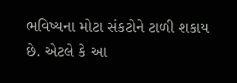ભવિષ્યના મોટા સંકટોને ટાળી શકાય છે. એટલે કે આ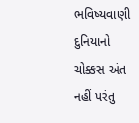ભવિષ્યવાણી દુનિયાનો ચોક્કસ અંત નહીં પરંતુ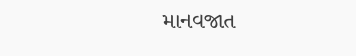માનવજાત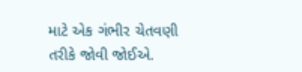માટે એક ગંભીર ચેતવણી તરીકે જોવી જોઈએ.